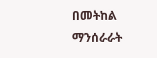በመትከል ማንሰራራት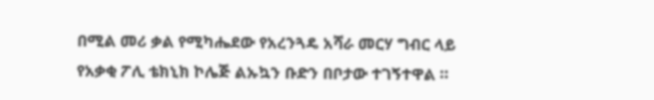በሚል መሪ ቃል የሚካሔደው የአረንጓዴ አሻራ መርሃ ግብር ላይ የአቃቂ ፖሊ ቴክኒክ ኮሌጅ ልኡኳን ቡድን በቦታው ተገኝተዋል ።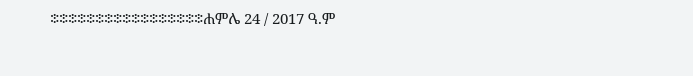፨፨፨፨፨፨፨፨፨፨፨፨፨፨፨፨፨ሐምሌ 24 / 2017 ዓ.ም